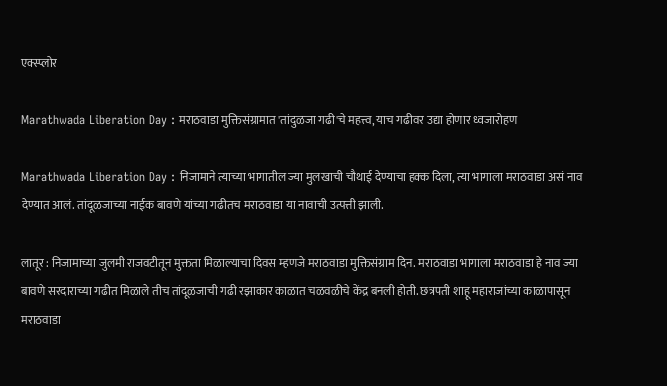एक्स्प्लोर

Marathwada Liberation Day : मराठवाडा मुक्तिसंग्रामात 'तांदुळजा गढी'चे महत्त्व, याच गढीवर उद्या होणार ध्वजारोहण

Marathwada Liberation Day : निजामाने त्याच्या भागातील ज्या मुलखाची चौथाई देण्याचा हक्क दिला, त्या भागाला मराठवाडा असं नाव देण्यात आलं. तांदूळजाच्या नाईक बावणे यांच्या गढीतच मराठवाडा या नावाची उत्पत्ती झाली.

लातूर : निजामाच्या जुलमी राजवटीतून मुक्तता मिळाल्याचा दिवस म्हणजे मराठवाडा मुक्तिसंग्राम दिन. मराठवाडा भागाला मराठवाडा हे नाव ज्या बावणे सरदाराच्या गढीत मिळाले तीच तांदूळजाची गढी रझाकार काळात चळवळीचे केंद्र बनली होती. छत्रपती शाहू महाराजांच्या काळापासून मराठवाडा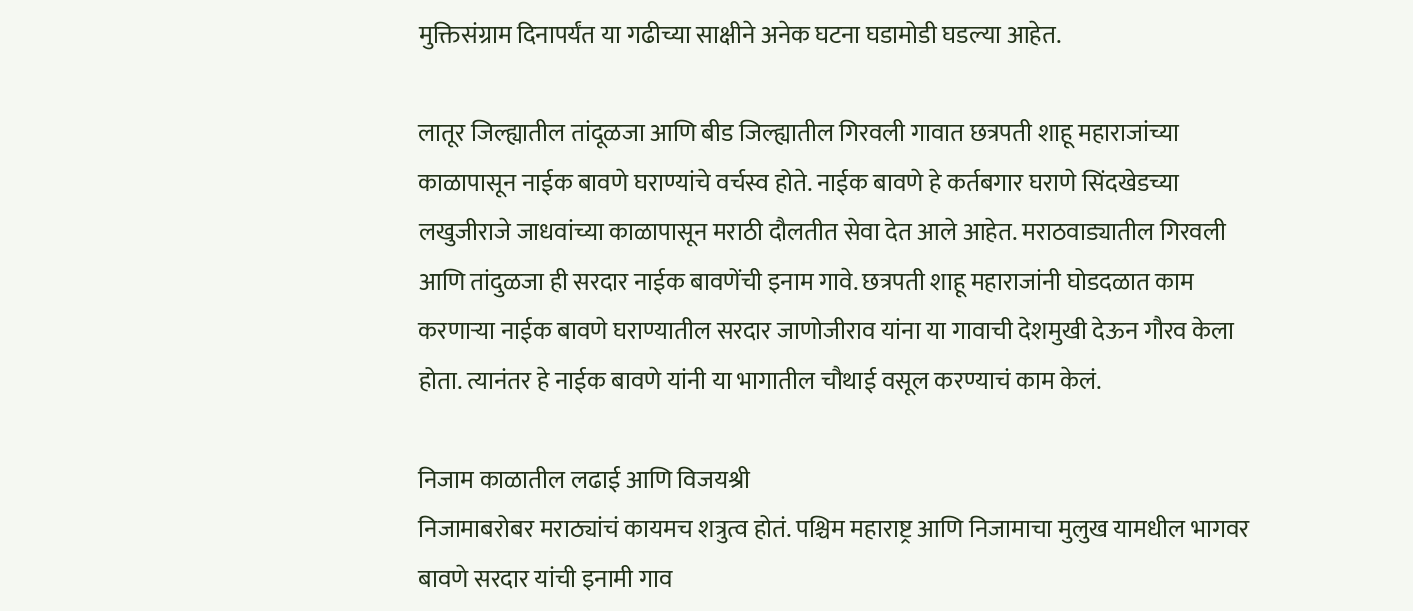मुक्तिसंग्राम दिनापर्यंत या गढीच्या साक्षीने अनेक घटना घडामोडी घडल्या आहेत.

लातूर जिल्ह्यातील तांदूळजा आणि बीड जिल्ह्यातील गिरवली गावात छत्रपती शाहू महाराजांच्या काळापासून नाईक बावणे घराण्यांचे वर्चस्व होते. नाईक बावणे हे कर्तबगार घराणे सिंदखेडच्या लखुजीराजे जाधवांच्या काळापासून मराठी दौलतीत सेवा देत आले आहेत. मराठवाड्यातील गिरवली आणि तांदुळजा ही सरदार नाईक बावणेंची इनाम गावे. छत्रपती शाहू महाराजांनी घोडदळात काम करणाऱ्या नाईक बावणे घराण्यातील सरदार जाणोजीराव यांना या गावाची देशमुखी देऊन गौरव केला होता. त्यानंतर हे नाईक बावणे यांनी या भागातील चौथाई वसूल करण्याचं काम केलं.

निजाम काळातील लढाई आणि विजयश्री
निजामाबरोबर मराठ्यांचं कायमच शत्रुत्व होतं. पश्चिम महाराष्ट्र आणि निजामाचा मुलुख यामधील भागवर बावणे सरदार यांची इनामी गाव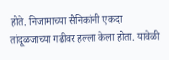होते. निजामाच्या सैनिकांनी एकदा तांदूळजाच्या गढीवर हल्ला केला होता. यावेळी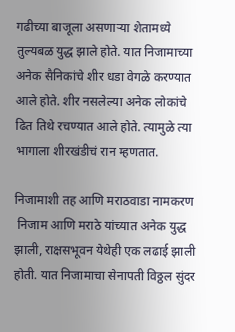गढीच्या बाजूला असणाऱ्या शेतामध्ये तुल्यबळ युद्ध झाले होते. यात निजामाच्या अनेक सैनिकांचे शीर धडा वेगळे करण्यात आले होते. शीर नसलेल्या अनेक लोकांचे ढित तिथे रचण्यात आले होते. त्यामुळे त्या भागाला शीरखंडीचं रान म्हणतात.

निजामाशी तह आणि मराठवाडा नामकरण
 निजाम आणि मराठे यांच्यात अनेक युद्ध झाली, राक्षसभूवन येथेही एक लढाई झाली होती. यात निजामाचा सेनापती विठ्ठल सुंदर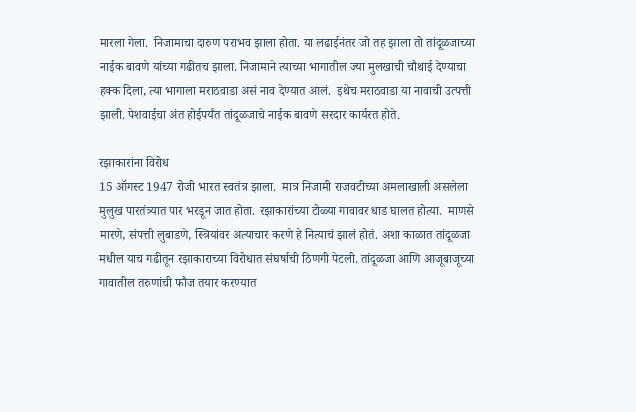मारला गेला.  निजामाचा दारुण पराभव झाला होता. या लढाईनंतर जो तह झाला तो तांदूळजाच्या नाईक बावणे यांच्या गढीतच झाला. निजामाने त्याच्या भागातील ज्या मुलखाची चौथाई देण्याचा हक्क दिला, त्या भागाला मराठवाडा असं नाव देण्यात आलं.  इथेच मराठवाडा या नावाची उत्पत्ती झाली. पेशवाईचा अंत होईपर्यंत तांदूळजाचे नाईक बावणे सरदार कार्यरत होते.

रझाकारांना विरोध
15 ऑगस्ट 1947 रोजी भारत स्वतंत्र झाला.  मात्र निजामी राजवटीच्या अमलाखाली असलेला मुलुख पारतंत्र्यात पार भरडून जात होता. रझाकारांच्या टोळ्या गावावर धाड घालत होत्या.  माणसे मारणे, संपत्ती लुबाडणे, स्त्रियांवर अत्याचार करणे हे नित्याचं झालं होतं. अशा काळात तांदूळजा मधील याच गढीतून रझाकाराच्या विरोधात संघर्षाची ठिणगी पेटली. तांदूळजा आणि आजूबाजूच्या गावातील तरुणांची फौज तयार करण्यात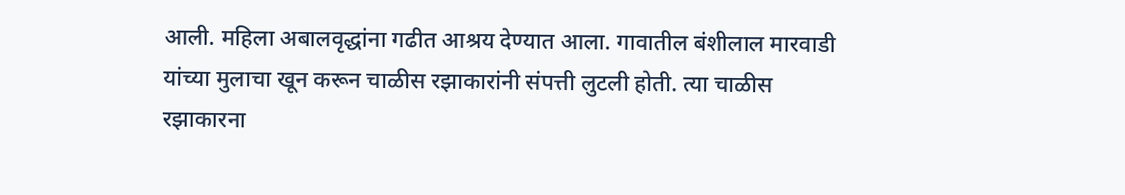आली. महिला अबालवृद्धांना गढीत आश्रय देण्यात आला. गावातील बंशीलाल मारवाडी यांच्या मुलाचा खून करून चाळीस रझाकारांनी संपत्ती लुटली होती. त्या चाळीस रझाकारना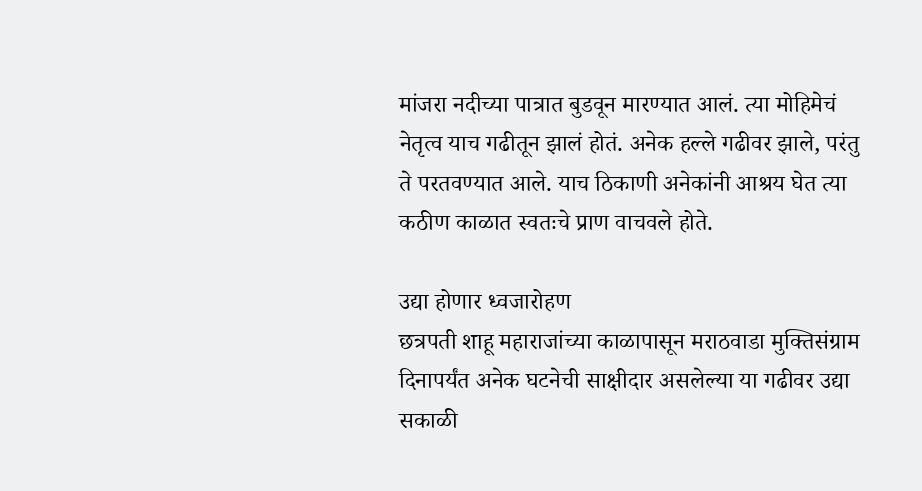मांजरा नदीच्या पात्रात बुडवून मारण्यात आलं. त्या मोहिमेचं नेतृत्व याच गढीतून झालं होतं. अनेक हल्ले गढीवर झाले, परंतु ते परतवण्यात आले. याच ठिकाणी अनेकांनी आश्रय घेत त्या कठीण काळात स्वतःचे प्राण वाचवले होते.

उद्या होणार ध्वजारोहण
छत्रपती शाहू महाराजांच्या काळापासून मराठवाडा मुक्तिसंग्राम दिनापर्यंत अनेक घटनेची साक्षीदार असलेल्या या गढीवर उद्या सकाळी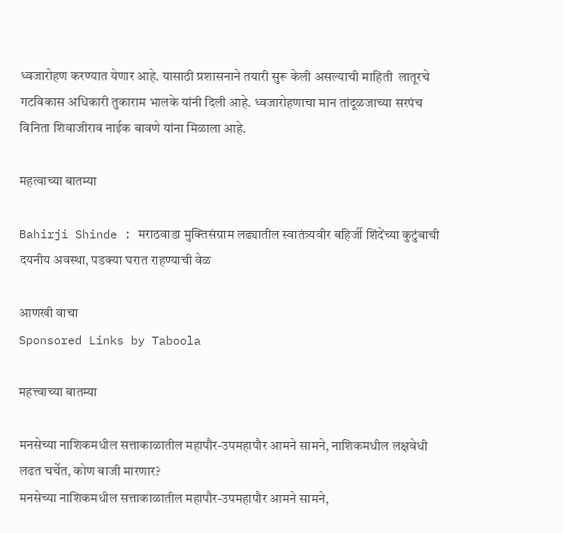ध्वजारोहण करण्यात येणार आहे. यासाठी प्रशासनाने तयारी सुरू केली असल्याची माहिती  लातूरचे गटविकास अधिकारी तुकाराम भालके यांनी दिली आहे. ध्वजारोहणाचा मान तांदूळजाच्या सरपंच विनिता शिवाजीराव नाईक बावणे यांना मिळाला आहे.

महत्वाच्या बातम्या

Bahirji Shinde : मराठवाडा मुक्तिसंग्राम लढ्यातील स्वातंत्र्यवीर बहिर्जी शिंदेंच्या कुटुंबाची दयनीय अवस्था, पडक्या घरात राहण्याची वेळ

आणखी वाचा
Sponsored Links by Taboola

महत्त्वाच्या बातम्या

मनसेच्या नाशिकमधील सत्ताकाळातील महापौर-उपमहापौर आमने सामने, नाशिकमधील लक्षवेधी लढत चर्चेत, कोण बाजी मारणार?
मनसेच्या नाशिकमधील सत्ताकाळातील महापौर-उपमहापौर आमने सामने,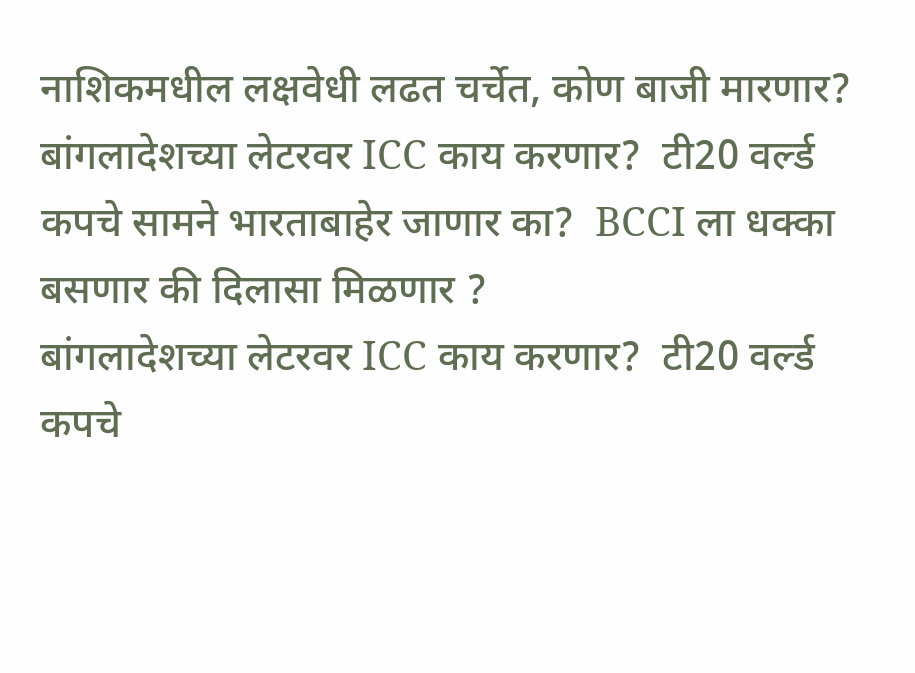नाशिकमधील लक्षवेधी लढत चर्चेत, कोण बाजी मारणार?
बांगलादेशच्या लेटरवर ICC काय करणार?  टी20 वर्ल्ड कपचे सामने भारताबाहेर जाणार का?  BCCI ला धक्का बसणार की दिलासा मिळणार ?
बांगलादेशच्या लेटरवर ICC काय करणार?  टी20 वर्ल्ड कपचे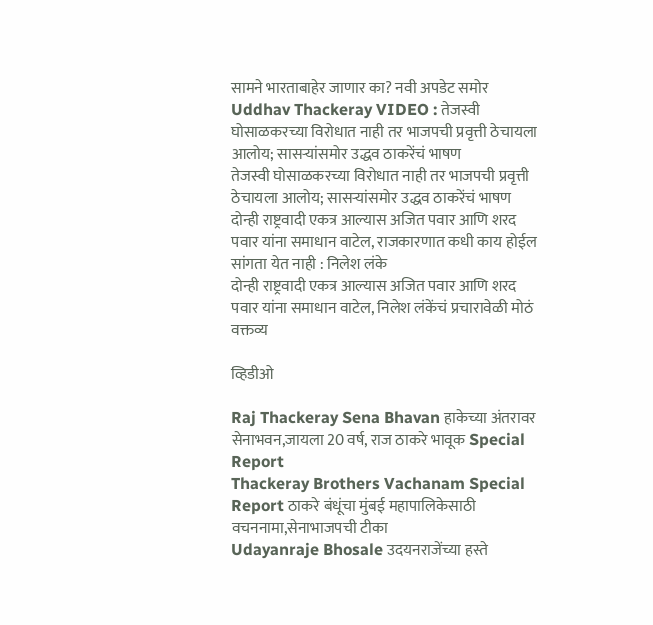सामने भारताबाहेर जाणार का? नवी अपडेट समोर
Uddhav Thackeray VIDEO : तेजस्वी घोसाळकरच्या विरोधात नाही तर भाजपची प्रवृत्ती ठेचायला आलोय; सासऱ्यांसमोर उद्धव ठाकरेंचं भाषण
तेजस्वी घोसाळकरच्या विरोधात नाही तर भाजपची प्रवृत्ती ठेचायला आलोय; सासऱ्यांसमोर उद्धव ठाकरेंचं भाषण
दोन्ही राष्ट्रवादी एकत्र आल्यास अजित पवार आणि शरद पवार यांना समाधान वाटेल, राजकारणात कधी काय होईल सांगता येत नाही : निलेश लंके
दोन्ही राष्ट्रवादी एकत्र आल्यास अजित पवार आणि शरद पवार यांना समाधान वाटेल, निलेश लंकेंचं प्रचारावेळी मोठं वक्तव्य

व्हिडीओ

Raj Thackeray Sena Bhavan हाकेच्या अंतरावर सेनाभवन,जायला 20 वर्ष, राज ठाकरे भावूक Special Report
Thackeray Brothers Vachanam Special Report ठाकरे बंधूंचा मुंबई महापालिकेसाठी वचननामा,सेनाभाजपची टीका
Udayanraje Bhosale उदयनराजेंच्या हस्ते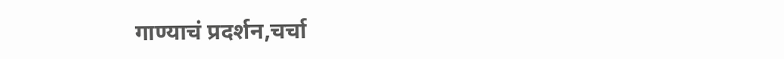गाण्याचं प्रदर्शन,चर्चा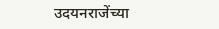उदयनराजेंच्या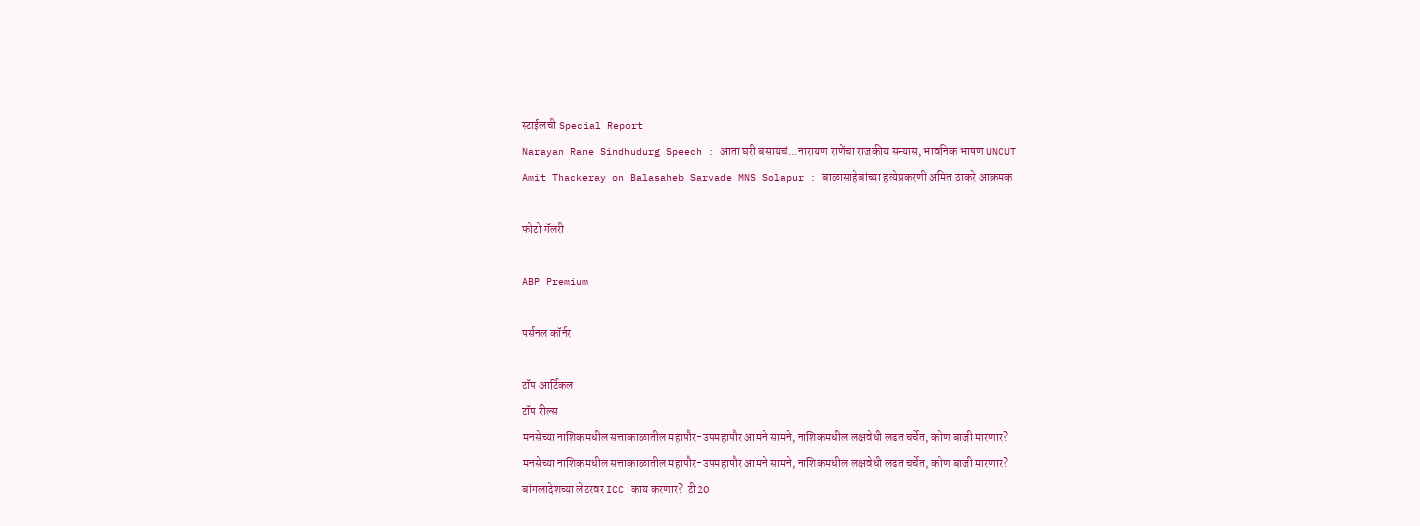स्टाईलची Special Report
Narayan Rane Sindhudurg Speech : आता घरी बसायचं...नारायण राणेंचा राजकीय सन्यास, भावनिक भाषण UNCUT
Amit Thackeray on Balasaheb Sarvade MNS Solapur : बाळासाहेबांच्या हत्येप्रकरणी अमित ठाकरे आक्रमक

फोटो गॅलरी

ABP Premium

पर्सनल कॉर्नर

टॉप आर्टिकल
टॉप रील्स
मनसेच्या नाशिकमधील सत्ताकाळातील महापौर-उपमहापौर आमने सामने, नाशिकमधील लक्षवेधी लढत चर्चेत, कोण बाजी मारणार?
मनसेच्या नाशिकमधील सत्ताकाळातील महापौर-उपमहापौर आमने सामने, नाशिकमधील लक्षवेधी लढत चर्चेत, कोण बाजी मारणार?
बांगलादेशच्या लेटरवर ICC काय करणार?  टी20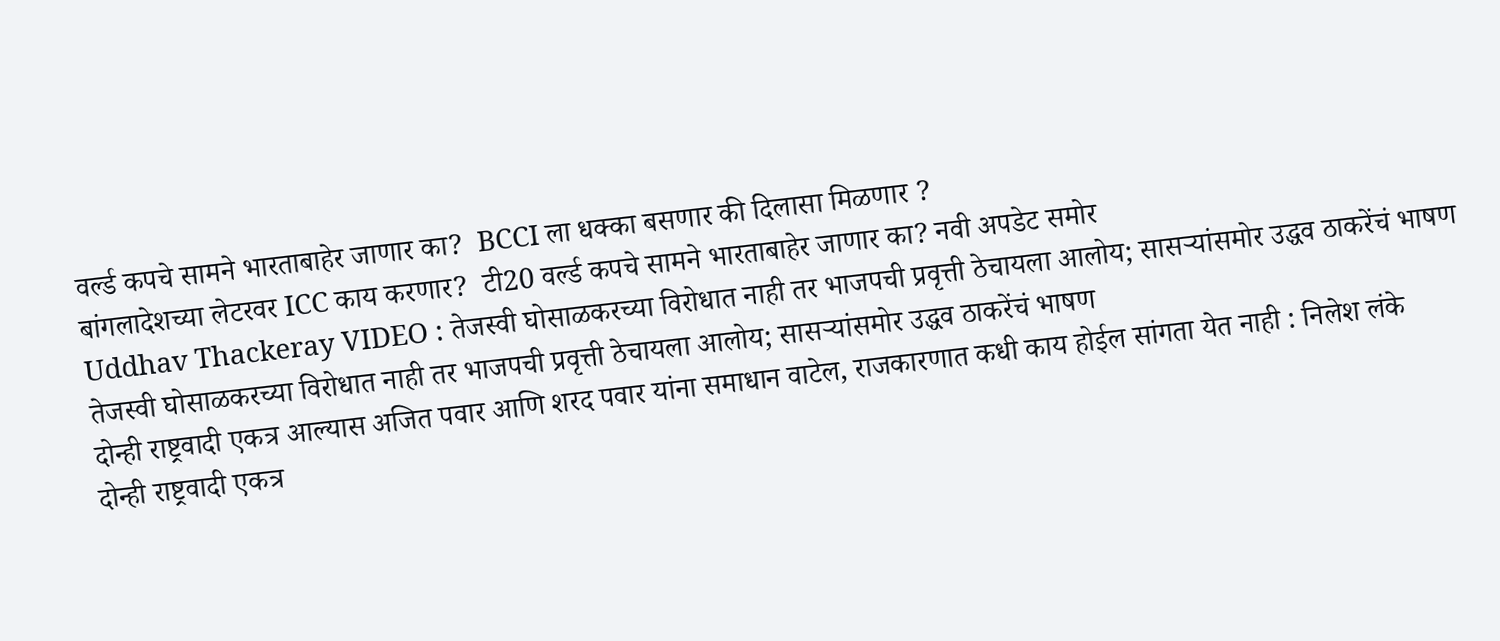वर्ल्ड कपचे सामने भारताबाहेर जाणार का?  BCCI ला धक्का बसणार की दिलासा मिळणार ?
बांगलादेशच्या लेटरवर ICC काय करणार?  टी20 वर्ल्ड कपचे सामने भारताबाहेर जाणार का? नवी अपडेट समोर
Uddhav Thackeray VIDEO : तेजस्वी घोसाळकरच्या विरोधात नाही तर भाजपची प्रवृत्ती ठेचायला आलोय; सासऱ्यांसमोर उद्धव ठाकरेंचं भाषण
तेजस्वी घोसाळकरच्या विरोधात नाही तर भाजपची प्रवृत्ती ठेचायला आलोय; सासऱ्यांसमोर उद्धव ठाकरेंचं भाषण
दोन्ही राष्ट्रवादी एकत्र आल्यास अजित पवार आणि शरद पवार यांना समाधान वाटेल, राजकारणात कधी काय होईल सांगता येत नाही : निलेश लंके
दोन्ही राष्ट्रवादी एकत्र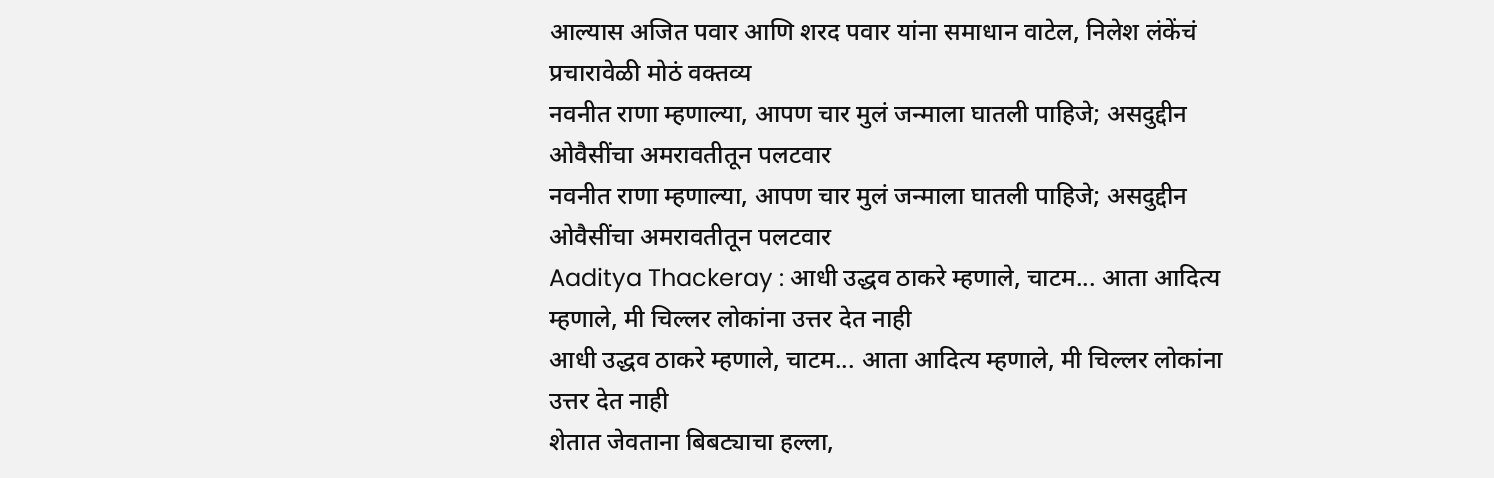आल्यास अजित पवार आणि शरद पवार यांना समाधान वाटेल, निलेश लंकेंचं प्रचारावेळी मोठं वक्तव्य
नवनीत राणा म्हणाल्या, आपण चार मुलं जन्माला घातली पाहिजे; असदुद्दीन ओवैसींचा अमरावतीतून पलटवार
नवनीत राणा म्हणाल्या, आपण चार मुलं जन्माला घातली पाहिजे; असदुद्दीन ओवैसींचा अमरावतीतून पलटवार
Aaditya Thackeray : आधी उद्धव ठाकरे म्हणाले, चाटम... आता आदित्य म्हणाले, मी चिल्लर लोकांना उत्तर देत नाही
आधी उद्धव ठाकरे म्हणाले, चाटम... आता आदित्य म्हणाले, मी चिल्लर लोकांना उत्तर देत नाही
शेतात जेवताना बिबट्याचा हल्ला,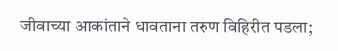जीवाच्या आकांताने धावताना तरुण विहिरीत पडला;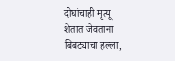दोघांचाही मृत्यू
शेतात जेवताना बिबट्याचा हल्ला,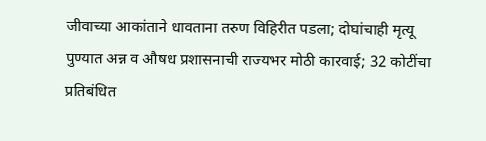जीवाच्या आकांताने धावताना तरुण विहिरीत पडला; दोघांचाही मृत्यू
पुण्यात अन्न व औषध प्रशासनाची राज्यभर मोठी कारवाई; 32 कोटींचा प्रतिबंधित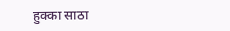हुक्का साठा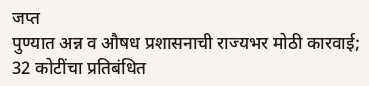जप्त
पुण्यात अन्न व औषध प्रशासनाची राज्यभर मोठी कारवाई; 32 कोटींचा प्रतिबंधित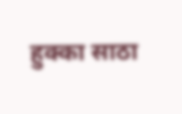हुक्का साठा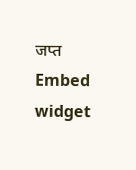जप्त
Embed widget